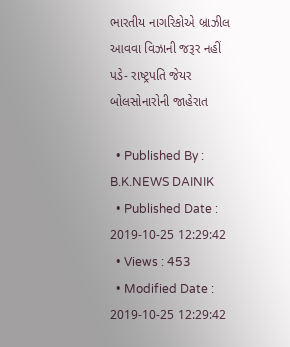ભારતીય નાગરિકોએ બ્રાઝીલ આવવા વિઝાની જરૂર નહીં પડે- રાષ્ટ્રપતિ જેયર બોલસોનારોની જાહેરાત

  • Published By : B.K.NEWS DAINIK
  • Published Date : 2019-10-25 12:29:42
  • Views : 453
  • Modified Date : 2019-10-25 12:29:42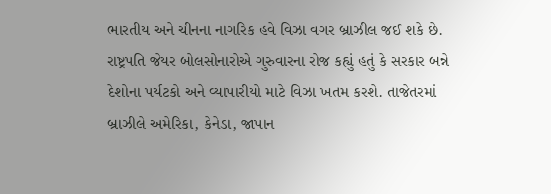ભારતીય અને ચીનના નાગરિક હવે વિઝા વગર બ્રાઝીલ જઈ શકે છે. રાષ્ટ્રપતિ જેયર બોલસોનારોએ ગુરુવારના રોજ કહ્યું હતું કે સરકાર બન્ને દેશોના પર્યટકો અને વ્યાપારીયો માટે વિઝા ખતમ કરશે. તાજેતરમાં બ્રાઝીલે અમેરિકા, કેનેડા, જાપાન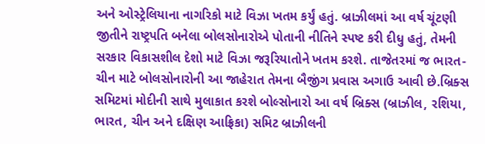અને ઓસ્ટ્રેલિયાના નાગરિકો માટે વિઝા ખતમ કર્યું હતું. બ્રાઝીલમાં આ વર્ષ ચૂંટણી જીતીને રાષ્ટ્રપતિ બનેલા બોલસોનારોએ પોતાની નીતિને સ્પષ્ટ કરી દીધુ હતું, તેમની સરકાર વિકાસશીલ દેશો માટે વિઝા જરૂરિયાતોને ખતમ કરશે. તાજેતરમાં જ ભારત-ચીન માટે બોલસોનારોની આ જાહેરાત તેમના બૈજીંગ પ્રવાસ અગાઉ આવી છે.બ્રિક્સ સમિટમાં મોદીની સાથે મુલાકાત કરશે બોલ્સોનારો આ વર્ષ બ્રિક્સ (બ્રાઝીલ, રશિયા, ભારત, ચીન અને દક્ષિણ આફ્રિકા) સમિટ બ્રાઝીલની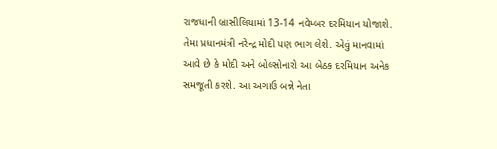રાજધાની બ્રાસીલિયામાં 13-14 નવેમ્બર દરમિયાન યોજાશે. તેમા પ્રધાનમંત્રી નરેન્દ્ર મોદી પણ ભાગ લેશે. એવું માનવામાં આવે છે કે મોદી અને બોલ્સોનારો આ બેઠક દરમિયાન અનેક સમજૂતી કરશે. આ અગાઉ બન્ને નેતા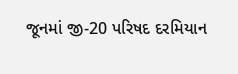જૂનમાં જી-20 પરિષદ દરમિયાન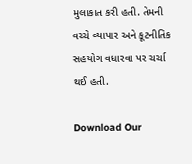મુલાકાત કરી હતી. તેમની વચ્ચે વ્યાપાર અને કૂટનીતિક સહયોગ વધારવા પર ચર્ચા થઈ હતી.

Download Our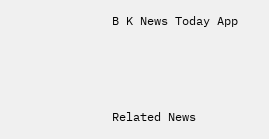B K News Today App



Related News